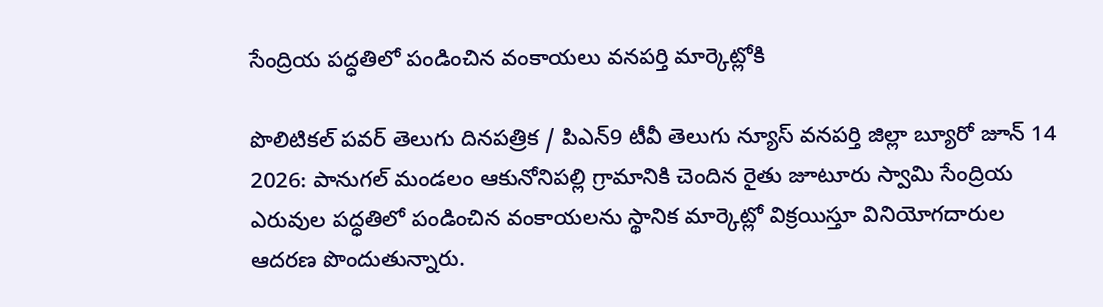సేంద్రియ పద్ధతిలో పండించిన వంకాయలు వనపర్తి మార్కెట్లోకి

పొలిటికల్ పవర్ తెలుగు దినపత్రిక / పిఎన్9 టీవీ తెలుగు న్యూస్ వనపర్తి జిల్లా బ్యూరో జూన్ 14 2026: పానుగల్ మండలం ఆకునోనిపల్లి గ్రామానికి చెందిన రైతు జూటూరు స్వామి సేంద్రియ ఎరువుల పద్ధతిలో పండించిన వంకాయలను స్థానిక మార్కెట్లో విక్రయిస్తూ వినియోగదారుల ఆదరణ పొందుతున్నారు.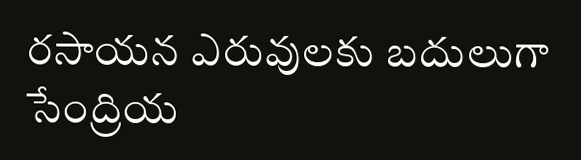రసాయన ఎరువులకు బదులుగా సేంద్రియ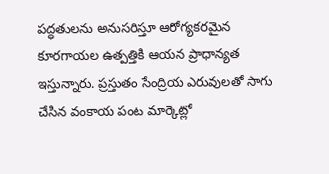పద్ధతులను అనుసరిస్తూ ఆరోగ్యకరమైన కూరగాయల ఉత్పత్తికి ఆయన ప్రాధాన్యత ఇస్తున్నారు. ప్రస్తుతం సేంద్రియ ఎరువులతో సాగు చేసిన వంకాయ పంట మార్కెట్లో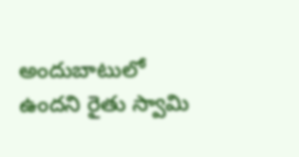అందుబాటులో ఉందని రైతు స్వామి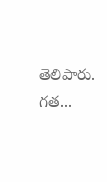తెలిపారు. గత...